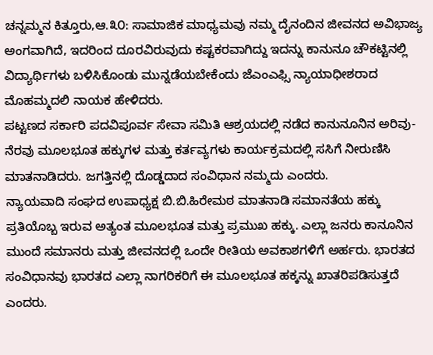ಚನ್ನಮ್ಮನ ಕಿತ್ತೂರು,ಆ.೩೦: ಸಾಮಾಜಿಕ ಮಾಧ್ಯಮವು ನಮ್ಮ ದೈನಂದಿನ ಜೀವನದ ಅವಿಭಾಜ್ಯ ಅಂಗವಾಗಿದೆ, ಇದರಿಂದ ದೂರವಿರುವುದು ಕಷ್ಟಕರವಾಗಿದ್ದು ಇದನ್ನು ಕಾನುನೂ ಚೌಕಟ್ಟಿನಲ್ಲಿ ವಿದ್ಯಾರ್ಥಿಗಳು ಬಳಿಸಿಕೊಂಡು ಮುನ್ನಡೆಯಬೇಕೆಂದು ಜೆಎಂಎಫ್ಸಿ ನ್ಯಾಯಾಧೀಶರಾದ ಮೊಹಮ್ಮದಲಿ ನಾಯಕ ಹೇಳಿದರು.
ಪಟ್ಟಣದ ಸರ್ಕಾರಿ ಪದವಿಪೂರ್ವ ಸೇವಾ ಸಮಿತಿ ಆಶ್ರಯದಲ್ಲಿ ನಡೆದ ಕಾನುನೂನಿನ ಅರಿವು-ನೆರವು ಮೂಲಭೂತ ಹಕ್ಕುಗಳ ಮತ್ತು ಕರ್ತವ್ಯಗಳು ಕಾರ್ಯಕ್ರಮದಲ್ಲಿ ಸಸಿಗೆ ನೀರುಣಿಸಿ ಮಾತನಾಡಿದರು. ಜಗತ್ತಿನಲ್ಲಿ ದೊಡ್ಡದಾದ ಸಂವಿಧಾನ ನಮ್ಮದು ಎಂದರು.
ನ್ಯಾಯವಾದಿ ಸಂಘದ ಉಪಾಧ್ಯಕ್ಷ ಬಿ.ಬಿ.ಹಿರೇಮಠ ಮಾತನಾಡಿ ಸಮಾನತೆಯ ಹಕ್ಕು ಪ್ರತಿಯೊಬ್ಬ ಇರುವ ಅತ್ಯಂತ ಮೂಲಭೂತ ಮತ್ತು ಪ್ರಮುಖ ಹಕ್ಕು. ಎಲ್ಲಾ ಜನರು ಕಾನೂನಿನ ಮುಂದೆ ಸಮಾನರು ಮತ್ತು ಜೀವನದಲ್ಲಿ ಒಂದೇ ರೀತಿಯ ಅವಕಾಶಗಳಿಗೆ ಅರ್ಹರು. ಭಾರತದ ಸಂವಿಧಾನವು ಭಾರತದ ಎಲ್ಲಾ ನಾಗರಿಕರಿಗೆ ಈ ಮೂಲಭೂತ ಹಕ್ಕನ್ನು ಖಾತರಿಪಡಿಸುತ್ತದೆ ಎಂದರು.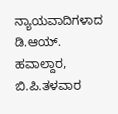ನ್ಯಾಯವಾದಿಗಳಾದ ಡಿ.ಆಯ್. ಹವಾಲ್ದಾರ, ಬಿ.ಪಿ.ತಳವಾರ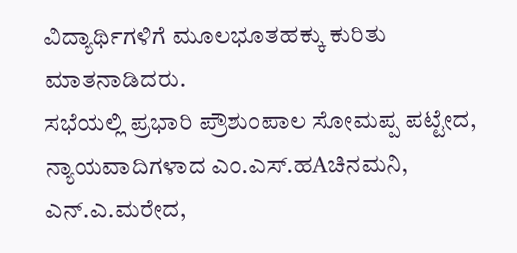ವಿದ್ಯಾರ್ಥಿಗಳಿಗೆ ಮೂಲಭೂತಹಕ್ಕು ಕುರಿತು ಮಾತನಾಡಿದರು.
ಸಭೆಯಲ್ಲಿ ಪ್ರಭಾರಿ ಪ್ರೌಶುಂಪಾಲ ಸೋಮಪ್ಪ ಪಟ್ಟೇದ, ನ್ಯಾಯವಾದಿಗಳಾದ ಎಂ.ಎಸ್.ಹAಚಿನಮನಿ, ಎನ್.ಎ.ಮರೇದ,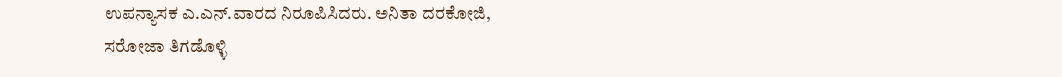ಉಪನ್ಯಾಸಕ ಎ.ಎನ್.ವಾರದ ನಿರೂಪಿಸಿದರು. ಅನಿತಾ ದರಕೋಜಿ, ಸರೋಜಾ ತಿಗಡೊಳ್ಳಿ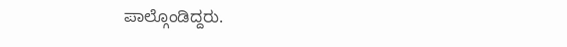ಪಾಲ್ಗೊಂಡಿದ್ದರು.